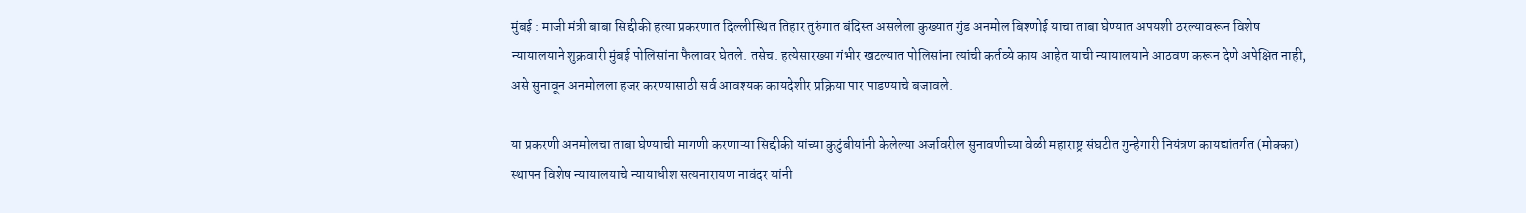मुंबई : माजी मंत्री बाबा सिद्दीकी हत्या प्रकरणात दिल्लीस्थित तिहार तुरुंगात बंदिस्त असलेला कुख्यात गुंड अनमोल बिश्णोई याचा ताबा घेण्यात अपयशी ठरल्यावरून विशेष न्यायालयाने शुक्रवारी मुंबई पोलिसांना फैलावर घेतले. तसेच. हत्येसारख्या गंभीर खटल्यात पोलिसांना त्यांची कर्तव्ये काय आहेत याची न्यायालयाने आठवण करून देणे अपेक्षित नाही, असे सुनावून अनमोलला हजर करण्यासाठी सर्व आवश्यक कायदेशीर प्रक्रिया पार पाडण्याचे बजावले.

या प्रकरणी अनमोलचा ताबा घेण्याची मागणी करणाऱ्या सिद्दीकी यांच्या कुटुंबीयांनी केलेल्या अर्जावरील सुनावणीच्या वेळी महाराष्ट्र संघटीत गुन्हेगारी नियंत्रण कायद्यांतर्गत (मोक्का) स्थापन विशेष न्यायालयाचे न्यायाधीश सत्यनारायण नावंदर यांनी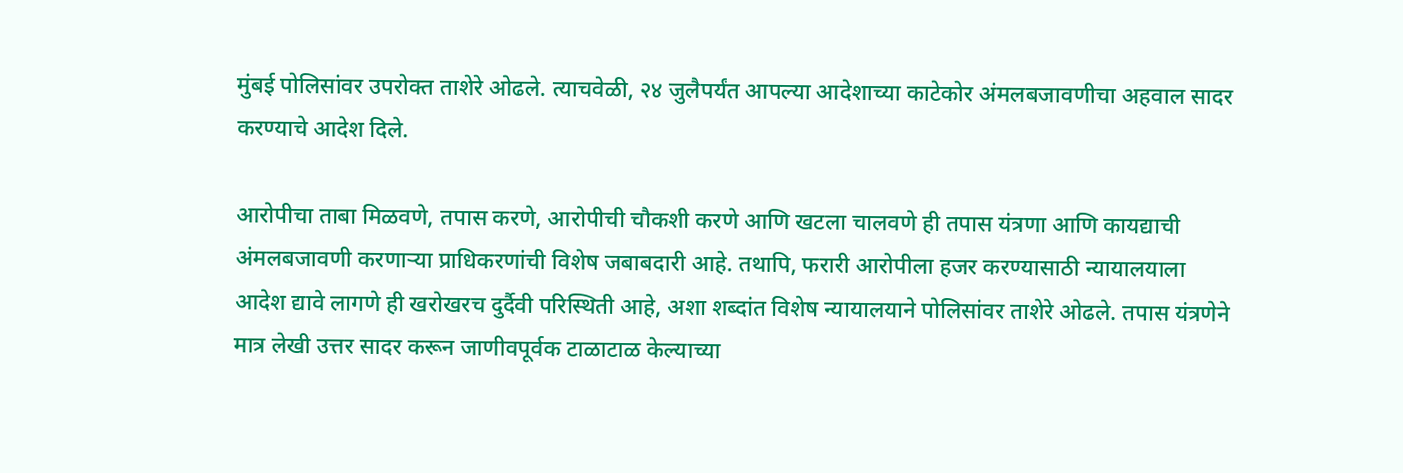मुंबई पोलिसांवर उपरोक्त ताशेरे ओढले. त्याचवेळी, २४ जुलैपर्यंत आपल्या आदेशाच्या काटेकोर अंमलबजावणीचा अहवाल सादर करण्याचे आदेश दिले.

आरोपीचा ताबा मिळवणे, तपास करणे, आरोपीची चौकशी करणे आणि खटला चालवणे ही तपास यंत्रणा आणि कायद्याची अंमलबजावणी करणाऱ्या प्राधिकरणांची विशेष जबाबदारी आहे. तथापि, फरारी आरोपीला हजर करण्यासाठी न्यायालयाला आदेश द्यावे लागणे ही खरोखरच दुर्दैवी परिस्थिती आहे, अशा शब्दांत विशेष न्यायालयाने पोलिसांवर ताशेरे ओढले. तपास यंत्रणेने मात्र लेखी उत्तर सादर करून जाणीवपूर्वक टाळाटाळ केल्याच्या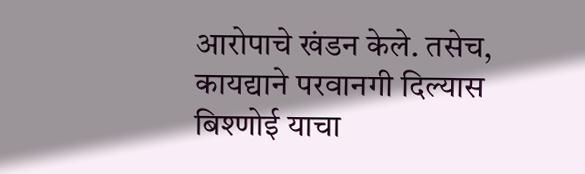आरोपाचे खंडन केले. तसेच, कायद्याने परवानगी दिल्यास बिश्णोई याचा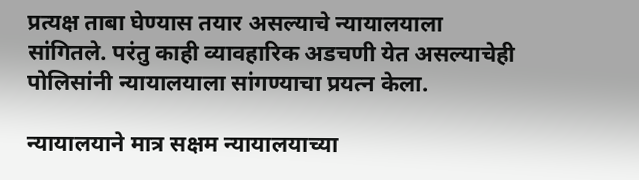प्रत्यक्ष ताबा घेण्यास तयार असल्याचे न्यायालयाला सांगितले. परंतु काही व्यावहारिक अडचणी येत असल्याचेही पोलिसांनी न्यायालयाला सांगण्याचा प्रयत्न केला.

न्यायालयाने मात्र सक्षम न्यायालयाच्या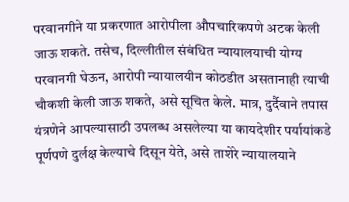परवानगीने या प्रकरणात आरोपीला औपचारिकपणे अटक केली जाऊ शकते. तसेच, दिल्लीतील संबंधित न्यायालयाची योग्य परवानगी घेऊन, आरोपी न्यायालयीन कोठडीत असतानाही त्याची चौकशी केली जाऊ शकते, असे सूचित केले. मात्र, दुर्दैवाने तपास यंत्रणेने आपल्यासाठी उपलब्ध असलेल्या या कायदेशीर पर्यायांकडे पूर्णपणे दुर्लक्ष केल्याचे दिसून येते, असे ताशेरे न्यायालयाने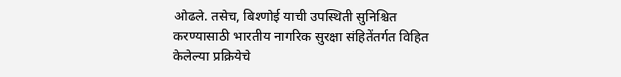ओढले. तसेच, बिश्णोई याची उपस्थिती सुनिश्चित करण्यासाठी भारतीय नागरिक सुरक्षा संहितेंतर्गत विहित केलेल्या प्रक्रियेचे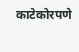काटेकोरपणे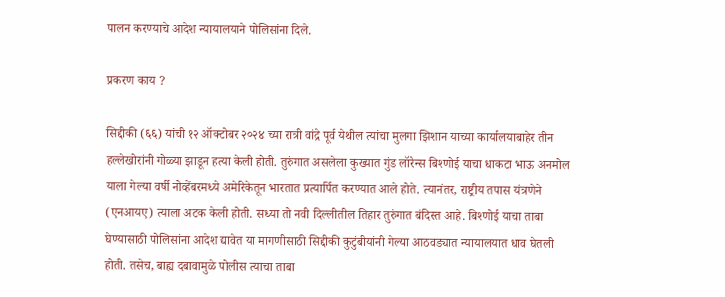पालन करण्याचे आदेश न्यायालयाने पोलिसांना दिले.

प्रकरण काय ?

सिद्दीकी (६६) यांची १२ ऑक्टोबर २०२४ च्या रात्री वांद्रे पूर्व येथील त्यांचा मुलगा झिशान याच्या कार्यालयाबाहेर तीन हल्लेखोरांनी गोळ्या झाडून हत्या केली होती. तुरुंगात असलेला कुख्यात गुंड लॉरेन्स बिश्णोई याचा धाकटा भाऊ अनमोल याला गेल्या वर्षी नोव्हेंबरमध्ये अमेरिकेतून भारतात प्रत्यार्पित करण्यात आले होते. त्यानंतर, राष्ट्रीय तपास यंत्रणेने (एनआयए) त्याला अटक केली होती. सध्या तो नवी दिल्लीतील तिहार तुरुंगात बंदिस्त आहे. बिश्णोई याचा ताबा घेण्यासाठी पोलिसांना आदेश द्यावेत या मागणीसाठी सिद्दीकी कुटुंबीयांनी गेल्या आठवड्यात न्यायालयात धाव घेतली होती. तसेच, बाह्य दबावामुळे पोलीस त्याचा ताबा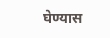घेण्यास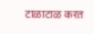टाळाटाळ करत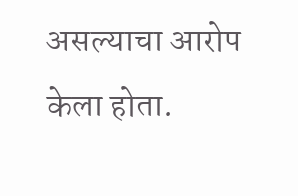असल्याचा आरोप केला होता.